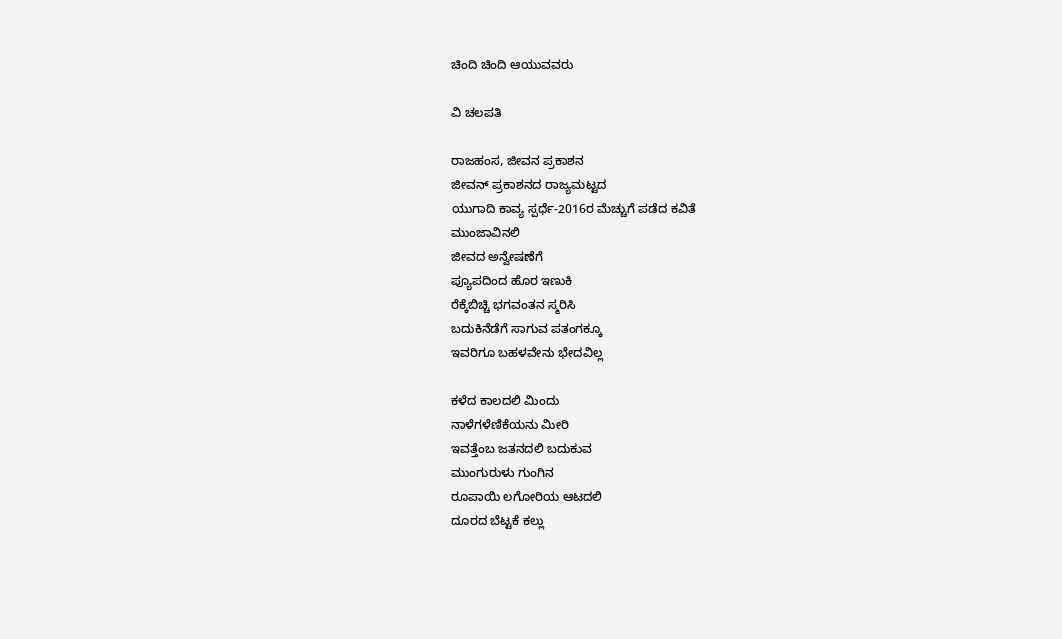ಚಿಂದಿ ಚಿಂದಿ ಆಯುವವರು

ವಿ ಚಲಪತಿ

ರಾಜಹಂಸ, ಜೀವನ ಪ್ರಕಾಶನ
ಜೀವನ್ ಪ್ರಕಾಶನದ ರಾಜ್ಯಮಟ್ಟದ
ಯುಗಾದಿ ಕಾವ್ಯ ಸ್ಪರ್ಧೆ-2016ರ ಮೆಚ್ಚುಗೆ ಪಡೆದ ಕವಿತೆ
ಮುಂಜಾವಿನಲಿ
ಜೀವದ ಅನ್ವೇಷಣೆಗೆ
ಪ್ಯೂಪದಿಂದ ಹೊರ ಇಣುಕಿ
ರೆಕ್ಕೆಬಿಚ್ಚಿ ಭಗವಂತನ ಸ್ಮರಿಸಿ
ಬದುಕಿನೆಡೆಗೆ ಸಾಗುವ ಪತಂಗಕ್ಕೂ
ಇವರಿಗೂ ಬಹಳವೇನು ಭೇದವಿಲ್ಲ

ಕಳೆದ ಕಾಲದಲಿ ಮಿಂದು
ನಾಳೆಗಳೆಣಿಕೆಯನು ಮೀರಿ
ಇವತ್ತೆಂಬ ಜತನದಲಿ ಬದುಕುವ
ಮುಂಗುರುಳು ಗುಂಗಿನ
ರೂಪಾಯಿ ಲಗೋರಿಯ ಆಟದಲಿ
ದೂರದ ಬೆಟ್ಟಕೆ ಕಲ್ಲು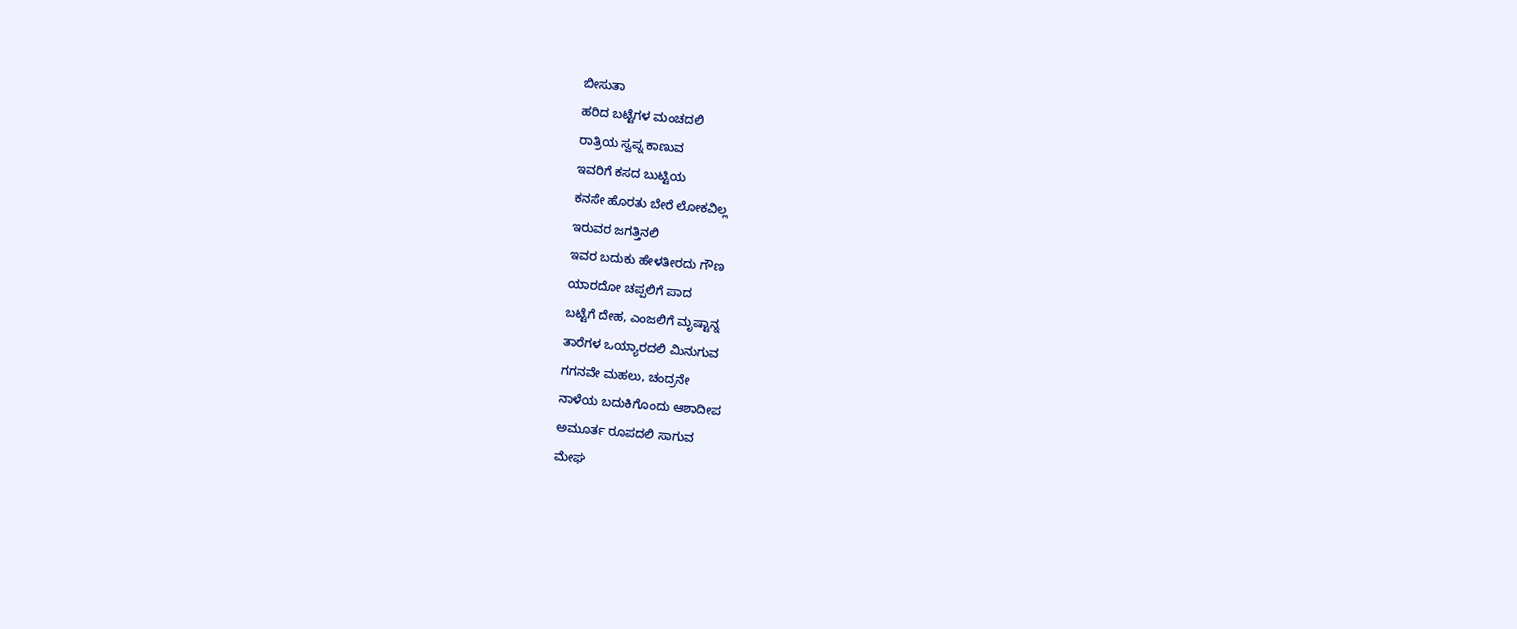ಬೀಸುತಾ
ಹರಿದ ಬಟ್ಟೆಗಳ ಮಂಚದಲಿ
ರಾತ್ರಿಯ ಸ್ವಪ್ನ ಕಾಣುವ
ಇವರಿಗೆ ಕಸದ ಬುಟ್ಟಿಯ
ಕನಸೇ ಹೊರತು ಬೇರೆ ಲೋಕವಿಲ್ಲ
ಇರುವರ ಜಗತ್ತಿನಲಿ
ಇವರ ಬದುಕು ಹೇಳತೀರದು ಗೌಣ
ಯಾರದೋ ಚಪ್ಪಲಿಗೆ ಪಾದ
ಬಟ್ಟೆಗೆ ದೇಹ, ಎಂಜಲಿಗೆ ಮೃಷ್ಟಾನ್ನ
ತಾರೆಗಳ ಒಯ್ಯಾರದಲಿ ಮಿನುಗುವ
ಗಗನವೇ ಮಹಲು, ಚಂದ್ರನೇ
ನಾಳೆಯ ಬದುಕಿಗೊಂದು ಆಶಾದೀಪ
ಅಮೂರ್ತ ರೂಪದಲಿ ಸಾಗುವ
ಮೇಘ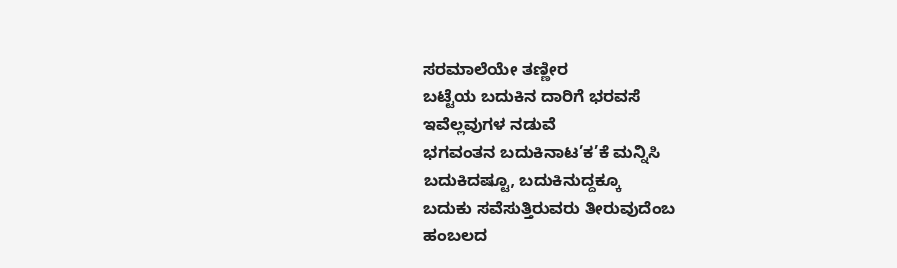ಸರಮಾಲೆಯೇ ತಣ್ಣೀರ
ಬಟ್ಟೆಯ ಬದುಕಿನ ದಾರಿಗೆ ಭರವಸೆ
ಇವೆಲ್ಲವುಗಳ ನಡುವೆ
ಭಗವಂತನ ಬದುಕಿನಾಟ’ಕ’ಕೆ ಮನ್ನಿಸಿ
ಬದುಕಿದಷ್ಟೂ, ಬದುಕಿನುದ್ದಕ್ಕೂ
ಬದುಕು ಸವೆಸುತ್ತಿರುವರು ತೀರುವುದೆಂಬ
ಹಂಬಲದ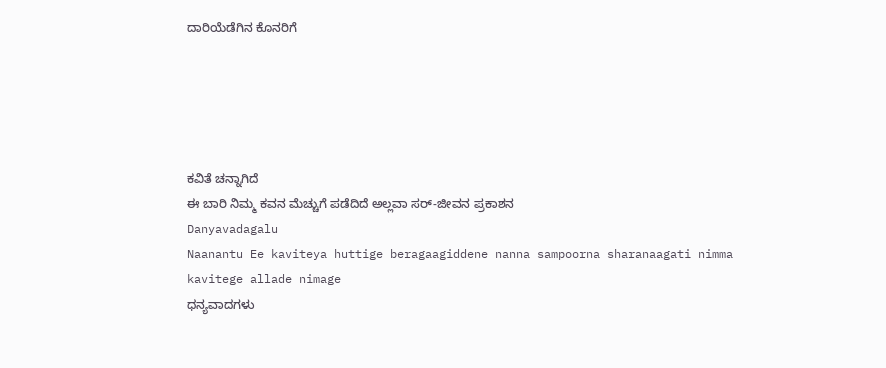ದಾರಿಯೆಡೆಗಿನ ಕೊನರಿಗೆ





ಕವಿತೆ ಚನ್ನಾಗಿದೆ
ಈ ಬಾರಿ ನಿಮ್ಮ ಕವನ ಮೆಚ್ಚುಗೆ ಪಡೆದಿದೆ ಅಲ್ಲವಾ ಸರ್-ಜೀವನ ಪ್ರಕಾಶನ
Danyavadagalu
Naanantu Ee kaviteya huttige beragaagiddene nanna sampoorna sharanaagati nimma kavitege allade nimage
ಧನ್ಯವಾದಗಳು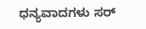ಧನ್ಯವಾದಗಳು ಸರ್